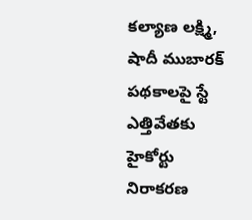కల్యాణ లక్ష్మి, షాదీ ముబారక్ పథకాలపై స్టే ఎత్తివేతకు హైకోర్టు నిరాకరణ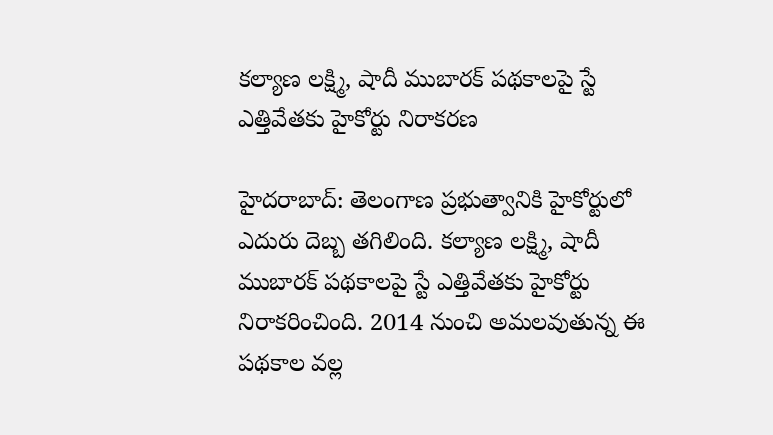కల్యాణ లక్ష్మి, షాదీ ముబారక్ పథకాలపై స్టే ఎత్తివేతకు హైకోర్టు నిరాకరణ

హైదరాబాద్: తెలంగాణ ప్రభుత్వానికి హైకోర్టులో ఎదురు దెబ్బ తగిలింది. కల్యాణ లక్ష్మి, షాదీ ముబారక్ పథకాలపై స్టే ఎత్తివేతకు హైకోర్టు నిరాకరించింది. 2014 నుంచి అమలవుతున్న ఈ పథకాల వల్ల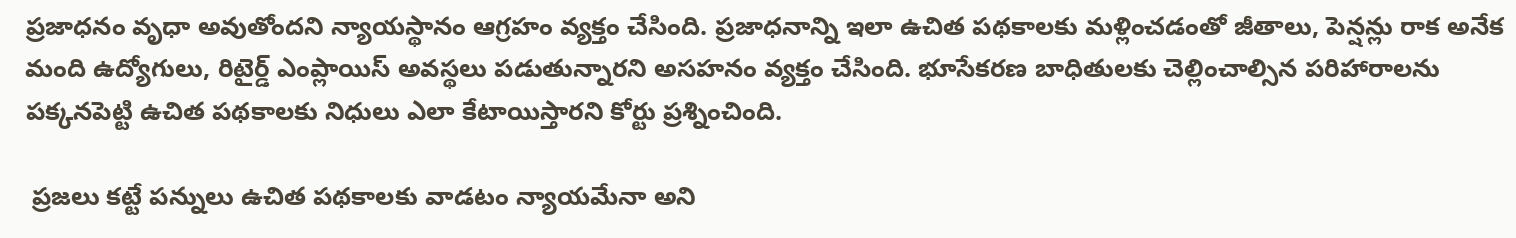ప్రజాధనం వృధా అవుతోందని న్యాయస్థానం ఆగ్రహం వ్యక్తం చేసింది. ప్రజాధనాన్ని ఇలా ఉచిత పథకాలకు మళ్లించడంతో జీతాలు, పెన్షన్లు రాక అనేక మంది ఉద్యోగులు, రిటైర్డ్ ఎంప్లాయిస్ అవస్థలు పడుతున్నారని అసహనం వ్యక్తం చేసింది. భూసేకరణ బాధితులకు చెల్లించాల్సిన పరిహారాలను పక్కనపెట్టి ఉచిత పథకాలకు నిధులు ఎలా కేటాయిస్తారని కోర్టు ప్రశ్నించింది.

 ప్రజలు కట్టే పన్నులు ఉచిత పథకాలకు వాడటం న్యాయమేనా అని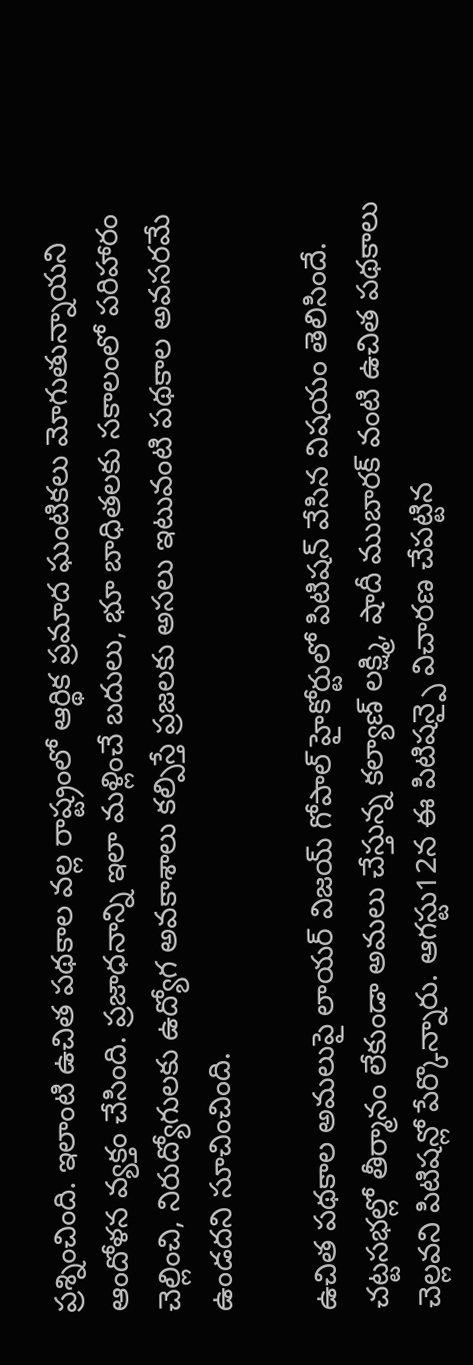ప్రశ్నించింది. ఇలాంటి ఉచిత పథకాల వల్ల రాష్ట్రంలో ఆర్థిక ప్రమాద ఘంటికలు మోగుతున్నాయని ఆందోళన వ్యక్తం చేసింది. ప్రజాధనాన్ని ఇలా మళ్లించే బదులు, భూ బాధితలకు సకాలంలో పరిహారం చెల్లించి, నిరుద్యోగులకు ఉద్యోగ అవకాశాలు కల్పిస్తే ప్రజలకు అసలు ఇటువంటి పథకాల అవసరమే ఉండదని సూచించింది.

ఉచిత పథకాల అమలుపై లాయర్ విజయ్ గోపాల్ హైకోర్టులో పిటిషన్ వేసిన విషయం తెలిసిందే. చట్టసభల్లో తీర్మానం లేకుండా అమలు చేస్తున్న కల్యాణ్ లక్ష్మి, షాదీ ముబారక్ వంటి ఉచిత పథకాలు చెల్లవని పిటిషన్లో పేర్కొన్నారు. ఆగస్టు12న ఈ పిటిషన్పై విచారణ చేపట్టిన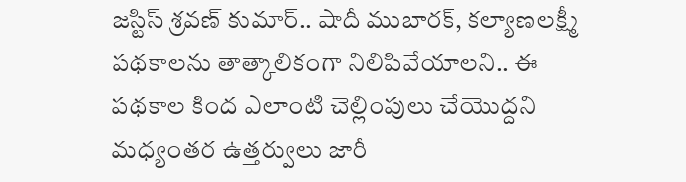జస్టిస్ శ్రవణ్ కుమార్.. షాదీ ముబారక్, కల్యాణలక్ష్మీ పథకాలను తాత్కాలికంగా నిలిపివేయాలని.. ఈ పథకాల కింద ఎలాంటి చెల్లింపులు చేయొద్దని మధ్యంతర ఉత్తర్వులు జారీ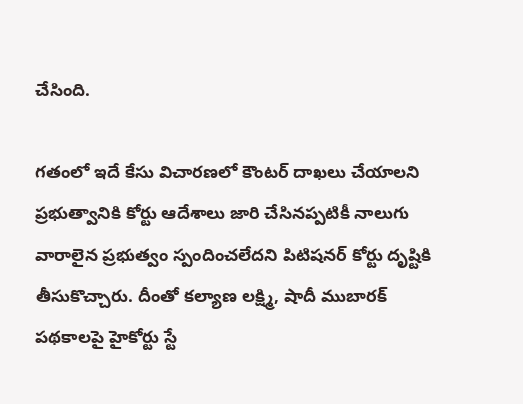చేసింది.

గతంలో ఇదే కేసు విచారణలో కౌంటర్ దాఖలు చేయాలని ప్రభుత్వానికి కోర్టు ఆదేశాలు జారి చేసినప్పటికీ నాలుగు వారాలైన ప్రభుత్వం స్పందించలేదని పిటిషనర్ కోర్టు దృష్టికి తీసుకొచ్చారు. దీంతో కల్యాణ లక్ష్మి, షాదీ ముబారక్ పథకాలపై హైకోర్టు స్టే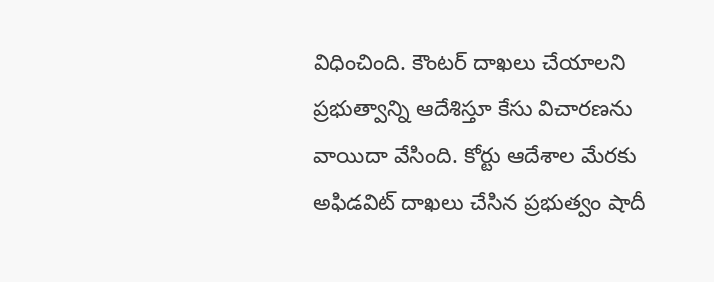విధించింది. కౌంటర్ దాఖలు చేయాలని ప్రభుత్వాన్ని ఆదేశిస్తూ కేసు విచారణను వాయిదా వేసింది. కోర్టు ఆదేశాల మేరకు అఫిడవిట్ దాఖలు చేసిన ప్రభుత్వం షాదీ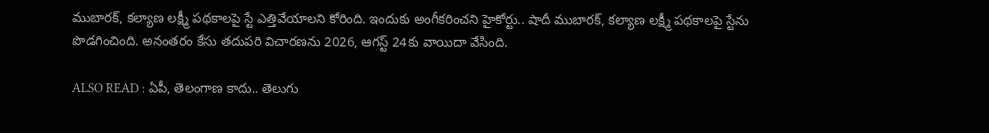ముబారక్, కల్యాణ లక్ష్మీ పథకాలపై స్టే ఎత్తివేయాలని కోరింది. ఇందుకు అంగీకరించని హైకోర్టు.. షాదీ ముబారక్, కల్యాణ లక్ష్మీ పథకాలపై స్టేను పొడగించింది. అనంతరం కేసు తదుపరి విచారణను 2026, ఆగస్ట్ 24కు వాయిదా వేసింది.

ALSO READ : ఏపీ, తెలంగాణ కాదు.. తెలుగు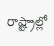రాష్ట్రాల్లో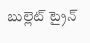బుల్లెట్ ట్రైన్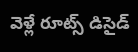వెళ్లే రూట్స్ డిసైడ్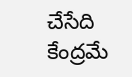చేసేది కేంద్రమే